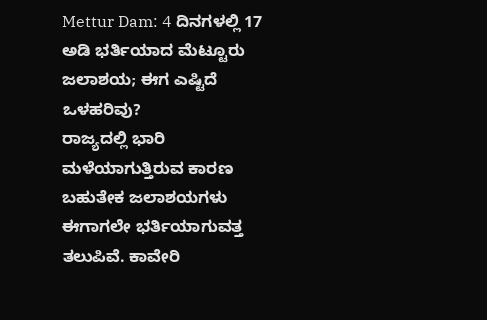Mettur Dam: 4 ದಿನಗಳಲ್ಲಿ 17 ಅಡಿ ಭರ್ತಿಯಾದ ಮೆಟ್ಟೂರು ಜಲಾಶಯ; ಈಗ ಎಷ್ಟಿದೆ ಒಳಹರಿವು?
ರಾಜ್ಯದಲ್ಲಿ ಭಾರಿ ಮಳೆಯಾಗುತ್ತಿರುವ ಕಾರಣ ಬಹುತೇಕ ಜಲಾಶಯಗಳು ಈಗಾಗಲೇ ಭರ್ತಿಯಾಗುವತ್ತ ತಲುಪಿವೆ. ಕಾವೇರಿ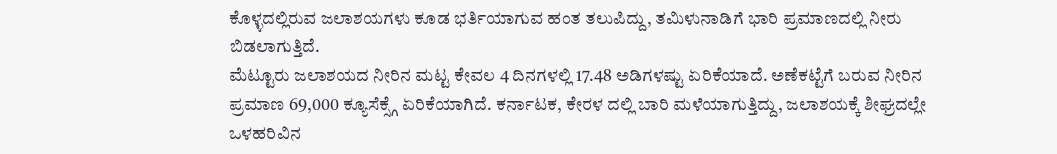ಕೊಳ್ಳದಲ್ಲಿರುವ ಜಲಾಶಯಗಳು ಕೂಡ ಭರ್ತಿಯಾಗುವ ಹಂತ ತಲುಪಿದ್ದು, ತಮಿಳುನಾಡಿಗೆ ಭಾರಿ ಪ್ರಮಾಣದಲ್ಲಿ ನೀರು ಬಿಡಲಾಗುತ್ತಿದೆ.
ಮೆಟ್ಟೂರು ಜಲಾಶಯದ ನೀರಿನ ಮಟ್ಟ ಕೇವಲ 4 ದಿನಗಳಲ್ಲಿ 17.48 ಅಡಿಗಳಷ್ಟು ಏರಿಕೆಯಾದೆ. ಅಣೆಕಟ್ಟೆಗೆ ಬರುವ ನೀರಿನ ಪ್ರಮಾಣ 69,000 ಕ್ಯೂಸೆಕ್ಸ್ಗೆ ಏರಿಕೆಯಾಗಿದೆ. ಕರ್ನಾಟಕ, ಕೇರಳ ದಲ್ಲಿ ಬಾರಿ ಮಳೆಯಾಗುತ್ತಿದ್ದು, ಜಲಾಶಯಕ್ಕೆ ಶೀಘ್ರದಲ್ಲೇ ಒಳಹರಿವಿನ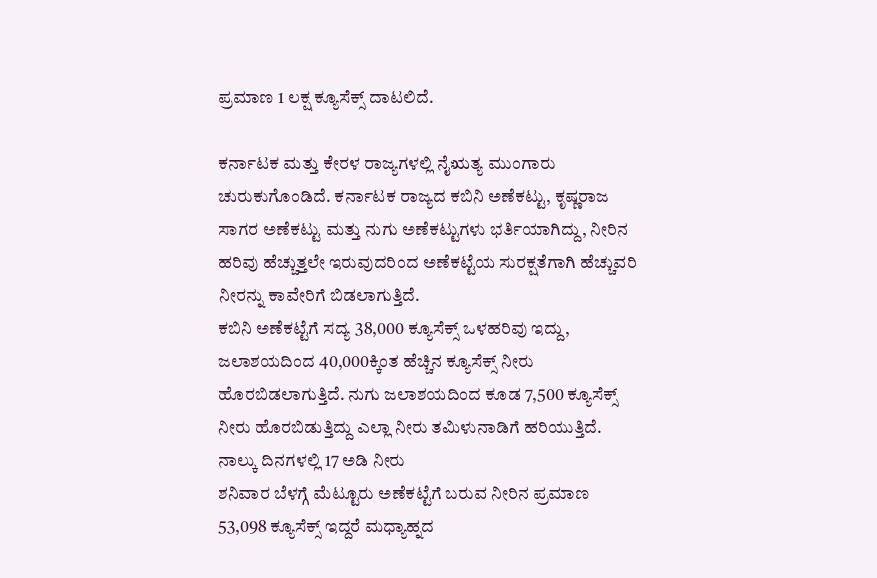ಪ್ರಮಾಣ 1 ಲಕ್ಷ ಕ್ಯೂಸೆಕ್ಸ್ ದಾಟಲಿದೆ.

ಕರ್ನಾಟಕ ಮತ್ತು ಕೇರಳ ರಾಜ್ಯಗಳಲ್ಲಿ ನೈಋತ್ಯ ಮುಂಗಾರು ಚುರುಕುಗೊಂಡಿದೆ. ಕರ್ನಾಟಕ ರಾಜ್ಯದ ಕಬಿನಿ ಅಣೆಕಟ್ಟು, ಕೃಷ್ಣರಾಜ ಸಾಗರ ಅಣೆಕಟ್ಟು ಮತ್ತು ನುಗು ಅಣೆಕಟ್ಟುಗಳು ಭರ್ತಿಯಾಗಿದ್ದು, ನೀರಿನ ಹರಿವು ಹೆಚ್ಚುತ್ತಲೇ ಇರುವುದರಿಂದ ಅಣೆಕಟ್ಟೆಯ ಸುರಕ್ಷತೆಗಾಗಿ ಹೆಚ್ಚುವರಿ ನೀರನ್ನು ಕಾವೇರಿಗೆ ಬಿಡಲಾಗುತ್ತಿದೆ.
ಕಬಿನಿ ಅಣೆಕಟ್ಟೆಗೆ ಸದ್ಯ 38,000 ಕ್ಯೂಸೆಕ್ಸ್ ಒಳಹರಿವು ಇದ್ದು, ಜಲಾಶಯದಿಂದ 40,000ಕ್ಕಿಂತ ಹೆಚ್ಚಿನ ಕ್ಯೂಸೆಕ್ಸ್ ನೀರು ಹೊರಬಿಡಲಾಗುತ್ತಿದೆ. ನುಗು ಜಲಾಶಯದಿಂದ ಕೂಡ 7,500 ಕ್ಯೂಸೆಕ್ಸ್ ನೀರು ಹೊರಬಿಡುತ್ತಿದ್ದು ಎಲ್ಲಾ ನೀರು ತಮಿಳುನಾಡಿಗೆ ಹರಿಯುತ್ತಿದೆ.
ನಾಲ್ಕು ದಿನಗಳಲ್ಲಿ 17 ಅಡಿ ನೀರು
ಶನಿವಾರ ಬೆಳಗ್ಗೆ ಮೆಟ್ಟೂರು ಅಣೆಕಟ್ಟೆಗೆ ಬರುವ ನೀರಿನ ಪ್ರಮಾಣ 53,098 ಕ್ಯೂಸೆಕ್ಸ್ ಇದ್ದರೆ ಮಧ್ಯಾಹ್ನದ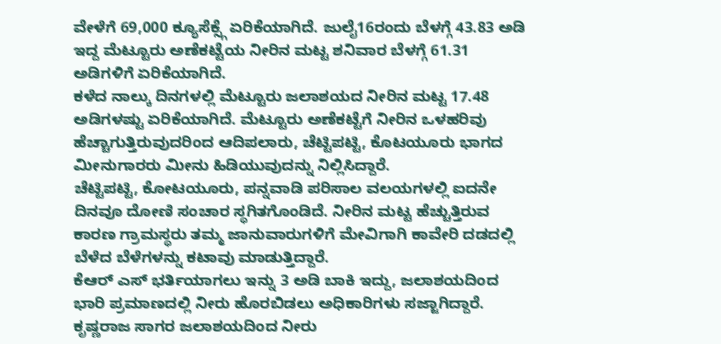ವೇಳೆಗೆ 69,000 ಕ್ಯೂಸೆಕ್ಸ್ಗೆ ಏರಿಕೆಯಾಗಿದೆ. ಜುಲೈ16ರಂದು ಬೆಳಗ್ಗೆ 43.83 ಅಡಿ ಇದ್ದ ಮೆಟ್ಟೂರು ಅಣೆಕಟ್ಟೆಯ ನೀರಿನ ಮಟ್ಟ ಶನಿವಾರ ಬೆಳಗ್ಗೆ 61.31 ಅಡಿಗಳಿಗೆ ಏರಿಕೆಯಾಗಿದೆ.
ಕಳೆದ ನಾಲ್ಕು ದಿನಗಳಲ್ಲಿ ಮೆಟ್ಟೂರು ಜಲಾಶಯದ ನೀರಿನ ಮಟ್ಟ 17.48 ಅಡಿಗಳಷ್ಟು ಏರಿಕೆಯಾಗಿದೆ. ಮೆಟ್ಟೂರು ಅಣೆಕಟ್ಟೆಗೆ ನೀರಿನ ಒಳಹರಿವು ಹೆಚ್ಚಾಗುತ್ತಿರುವುದರಿಂದ ಆದಿಪಲಾರು, ಚೆಟ್ಟಿಪಟ್ಟಿ, ಕೊಟಯೂರು ಭಾಗದ ಮೀನುಗಾರರು ಮೀನು ಹಿಡಿಯುವುದನ್ನು ನಿಲ್ಲಿಸಿದ್ದಾರೆ.
ಚೆಟ್ಟಿಪಟ್ಟಿ, ಕೋಟಯೂರು, ಪನ್ನವಾಡಿ ಪರಿಸಾಲ ವಲಯಗಳಲ್ಲಿ ಐದನೇ ದಿನವೂ ದೋಣಿ ಸಂಚಾರ ಸ್ಥಗಿತಗೊಂಡಿದೆ. ನೀರಿನ ಮಟ್ಟ ಹೆಚ್ಚುತ್ತಿರುವ ಕಾರಣ ಗ್ರಾಮಸ್ಥರು ತಮ್ಮ ಜಾನುವಾರುಗಳಿಗೆ ಮೇವಿಗಾಗಿ ಕಾವೇರಿ ದಡದಲ್ಲಿ ಬೆಳೆದ ಬೆಳೆಗಳನ್ನು ಕಟಾವು ಮಾಡುತ್ತಿದ್ದಾರೆ.
ಕೆಆರ್ ಎಸ್ ಭರ್ತಿಯಾಗಲು ಇನ್ನು 3 ಅಡಿ ಬಾಕಿ ಇದ್ದು, ಜಲಾಶಯದಿಂದ ಭಾರಿ ಪ್ರಮಾಣದಲ್ಲಿ ನೀರು ಹೊರಬಿಡಲು ಅಧಿಕಾರಿಗಳು ಸಜ್ಜಾಗಿದ್ದಾರೆ. ಕೃಷ್ಣರಾಜ ಸಾಗರ ಜಲಾಶಯದಿಂದ ನೀರು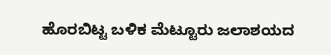ಹೊರಬಿಟ್ಟ ಬಳಿಕ ಮೆಟ್ಟೂರು ಜಲಾಶಯದ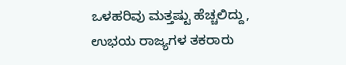ಒಳಹರಿವು ಮತ್ತಷ್ಟು ಹೆಚ್ಚಲಿದ್ದು, ಉಭಯ ರಾಜ್ಯಗಳ ತಕರಾರು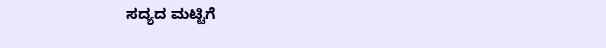ಸದ್ಯದ ಮಟ್ಟಿಗೆ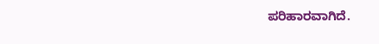ಪರಿಹಾರವಾಗಿದೆ.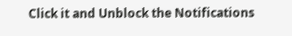Click it and Unblock the Notifications